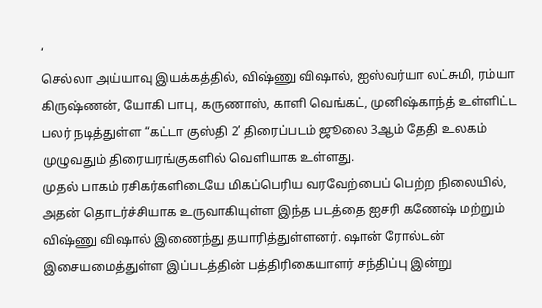‘
செல்லா அய்யாவு இயக்கத்தில், விஷ்ணு விஷால், ஐஸ்வர்யா லட்சுமி, ரம்யா கிருஷ்ணன், யோகி பாபு, கருணாஸ், காளி வெங்கட், முனிஷ்காந்த் உள்ளிட்ட பலர் நடித்துள்ள “கட்டா குஸ்தி 2’ திரைப்படம் ஜூலை 3ஆம் தேதி உலகம் முழுவதும் திரையரங்குகளில் வெளியாக உள்ளது.
முதல் பாகம் ரசிகர்களிடையே மிகப்பெரிய வரவேற்பைப் பெற்ற நிலையில், அதன் தொடர்ச்சியாக உருவாகியுள்ள இந்த படத்தை ஐசரி கணேஷ் மற்றும் விஷ்ணு விஷால் இணைந்து தயாரித்துள்ளனர். ஷான் ரோல்டன் இசையமைத்துள்ள இப்படத்தின் பத்திரிகையாளர் சந்திப்பு இன்று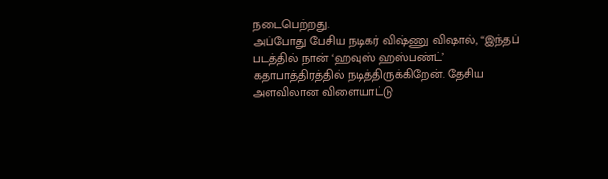நடைபெற்றது.
அப்போது பேசிய நடிகர் விஷ்ணு விஷால், “இந்தப் படத்தில் நான் ‘ஹவுஸ் ஹஸ்பண்ட்’ கதாபாத்திரத்தில் நடித்திருக்கிறேன். தேசிய அளவிலான விளையாட்டு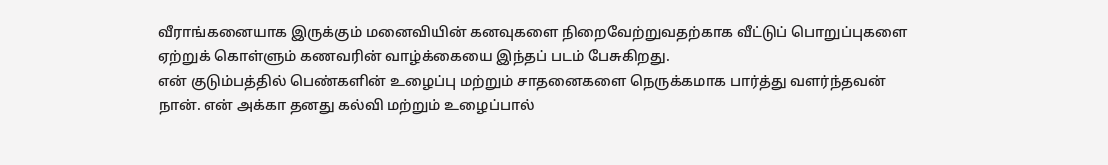வீராங்கனையாக இருக்கும் மனைவியின் கனவுகளை நிறைவேற்றுவதற்காக வீட்டுப் பொறுப்புகளை ஏற்றுக் கொள்ளும் கணவரின் வாழ்க்கையை இந்தப் படம் பேசுகிறது.
என் குடும்பத்தில் பெண்களின் உழைப்பு மற்றும் சாதனைகளை நெருக்கமாக பார்த்து வளர்ந்தவன் நான். என் அக்கா தனது கல்வி மற்றும் உழைப்பால்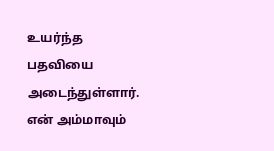உயர்ந்த பதவியை அடைந்துள்ளார். என் அம்மாவும்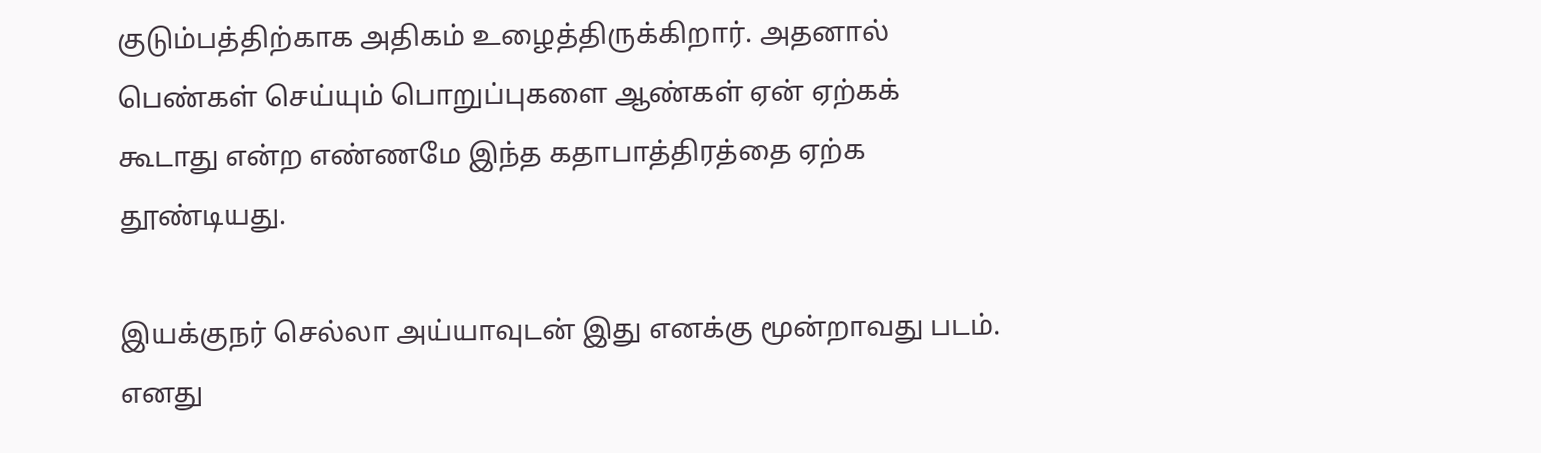குடும்பத்திற்காக அதிகம் உழைத்திருக்கிறார். அதனால் பெண்கள் செய்யும் பொறுப்புகளை ஆண்கள் ஏன் ஏற்கக் கூடாது என்ற எண்ணமே இந்த கதாபாத்திரத்தை ஏற்க தூண்டியது.

இயக்குநர் செல்லா அய்யாவுடன் இது எனக்கு மூன்றாவது படம். எனது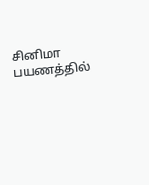சினிமா பயணத்தில்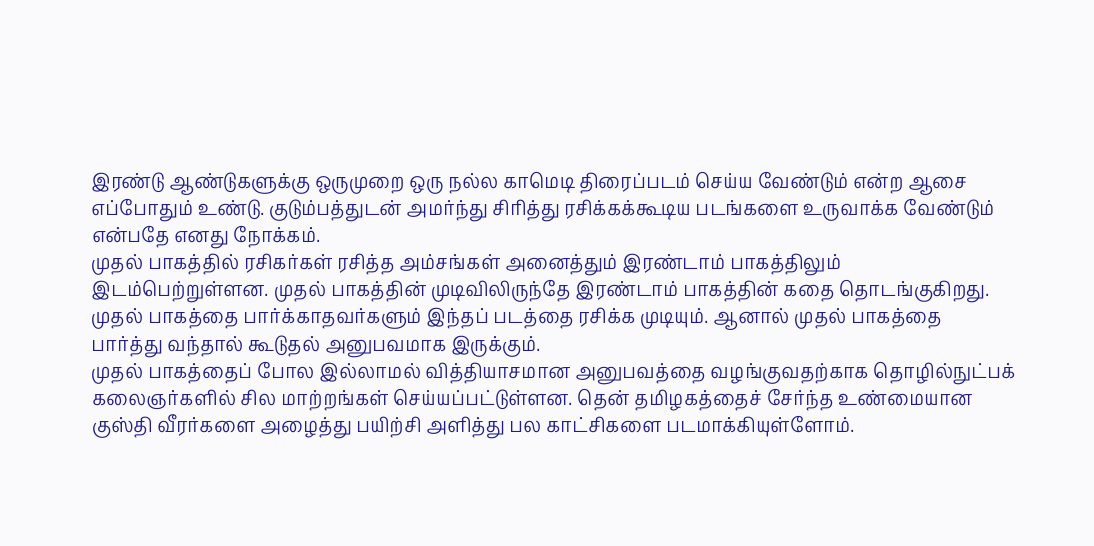இரண்டு ஆண்டுகளுக்கு ஒருமுறை ஒரு நல்ல காமெடி திரைப்படம் செய்ய வேண்டும் என்ற ஆசை எப்போதும் உண்டு. குடும்பத்துடன் அமர்ந்து சிரித்து ரசிக்கக்கூடிய படங்களை உருவாக்க வேண்டும் என்பதே எனது நோக்கம்.
முதல் பாகத்தில் ரசிகர்கள் ரசித்த அம்சங்கள் அனைத்தும் இரண்டாம் பாகத்திலும் இடம்பெற்றுள்ளன. முதல் பாகத்தின் முடிவிலிருந்தே இரண்டாம் பாகத்தின் கதை தொடங்குகிறது. முதல் பாகத்தை பார்க்காதவர்களும் இந்தப் படத்தை ரசிக்க முடியும். ஆனால் முதல் பாகத்தை பார்த்து வந்தால் கூடுதல் அனுபவமாக இருக்கும்.
முதல் பாகத்தைப் போல இல்லாமல் வித்தியாசமான அனுபவத்தை வழங்குவதற்காக தொழில்நுட்பக் கலைஞர்களில் சில மாற்றங்கள் செய்யப்பட்டுள்ளன. தென் தமிழகத்தைச் சேர்ந்த உண்மையான குஸ்தி வீரர்களை அழைத்து பயிற்சி அளித்து பல காட்சிகளை படமாக்கியுள்ளோம்.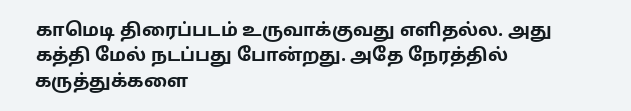காமெடி திரைப்படம் உருவாக்குவது எளிதல்ல. அது கத்தி மேல் நடப்பது போன்றது. அதே நேரத்தில் கருத்துக்களை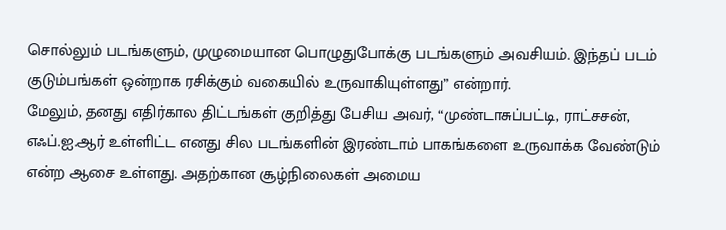சொல்லும் படங்களும், முழுமையான பொழுதுபோக்கு படங்களும் அவசியம். இந்தப் படம் குடும்பங்கள் ஒன்றாக ரசிக்கும் வகையில் உருவாகியுள்ளது” என்றார்.
மேலும், தனது எதிர்கால திட்டங்கள் குறித்து பேசிய அவர், “முண்டாசுப்பட்டி, ராட்சசன், எஃப்.ஐ.ஆர் உள்ளிட்ட எனது சில படங்களின் இரண்டாம் பாகங்களை உருவாக்க வேண்டும் என்ற ஆசை உள்ளது. அதற்கான சூழ்நிலைகள் அமைய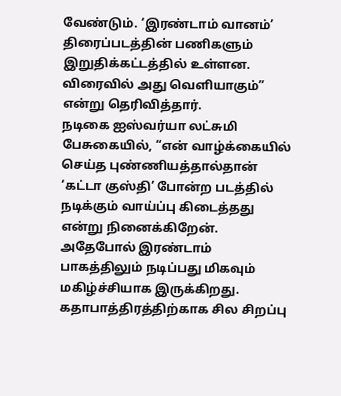வேண்டும். ‘இரண்டாம் வானம்’ திரைப்படத்தின் பணிகளும் இறுதிக்கட்டத்தில் உள்ளன. விரைவில் அது வெளியாகும்” என்று தெரிவித்தார்.
நடிகை ஐஸ்வர்யா லட்சுமி பேசுகையில், “என் வாழ்க்கையில் செய்த புண்ணியத்தால்தான் ‘கட்டா குஸ்தி’ போன்ற படத்தில் நடிக்கும் வாய்ப்பு கிடைத்தது என்று நினைக்கிறேன். அதேபோல் இரண்டாம் பாகத்திலும் நடிப்பது மிகவும் மகிழ்ச்சியாக இருக்கிறது.
கதாபாத்திரத்திற்காக சில சிறப்பு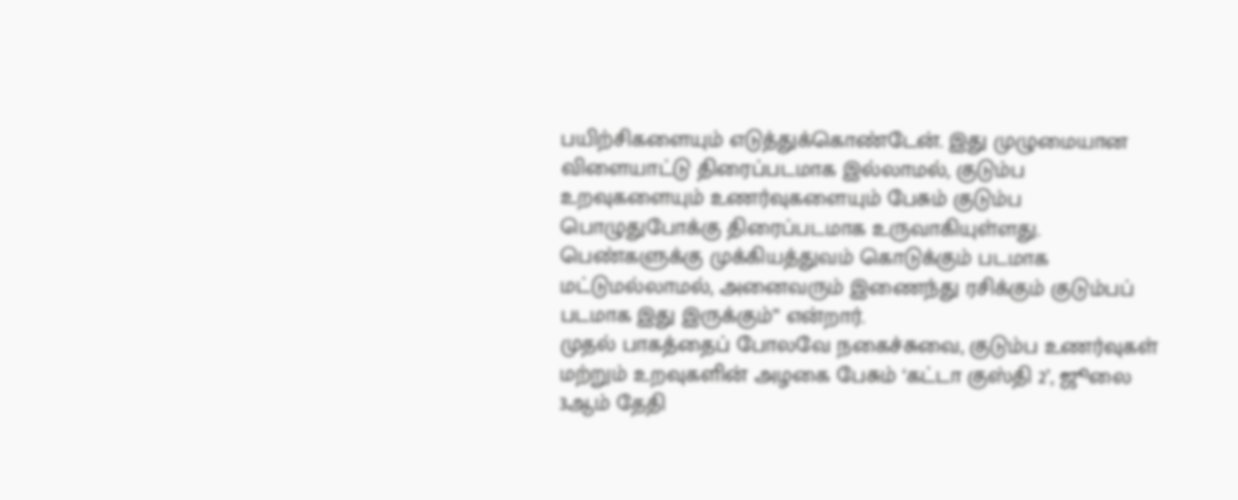பயிற்சிகளையும் எடுத்துக்கொண்டேன். இது முழுமையான விளையாட்டு திரைப்படமாக இல்லாமல், குடும்ப உறவுகளையும் உணர்வுகளையும் பேசும் குடும்ப பொழுதுபோக்கு திரைப்படமாக உருவாகியுள்ளது. பெண்களுக்கு முக்கியத்துவம் கொடுக்கும் படமாக மட்டுமல்லாமல், அனைவரும் இணைந்து ரசிக்கும் குடும்பப் படமாக இது இருக்கும்” என்றார்.
முதல் பாகத்தைப் போலவே நகைச்சுவை, குடும்ப உணர்வுகள் மற்றும் உறவுகளின் அழகை பேசும் ‘கட்டா குஸ்தி 2’, ஜூலை 3ஆம் தேதி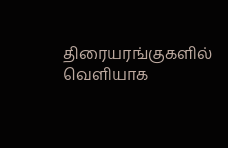திரையரங்குகளில் வெளியாக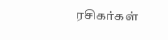ரசிகர்கள்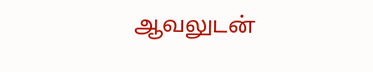ஆவலுடன்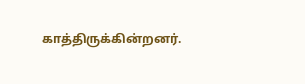காத்திருக்கின்றனர்.